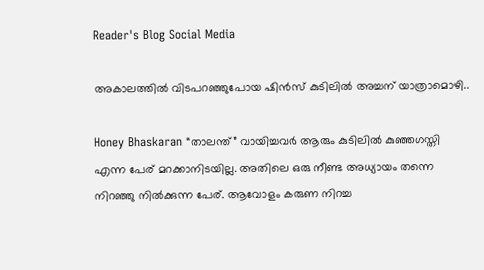Reader's Blog Social Media

അകാലത്തിൽ വിടപറഞ്ഞുപോയ ഷിൻസ് കുടിലിൽ അച്ചന് യാത്രാമൊഴി..

Honey Bhaskaran “താലന്ത്” വായിച്ചവർ ആരും കുടിലിൽ കുഞ്ഞഗസ്തി എന്ന പേര് മറക്കാനിടയില്ല. അതിലെ ഒരു നീണ്ട അധ്യായം തന്നെ നിറഞ്ഞു നിൽക്കുന്ന പേര്. ആവോളം കരുണ നിറച്ച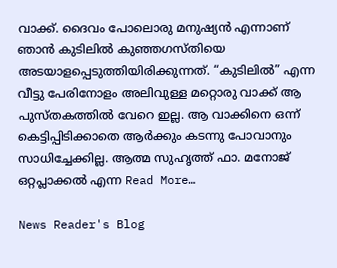വാക്ക്. ദൈവം പോലൊരു മനുഷ്യൻ എന്നാണ് ഞാൻ കുടിലിൽ കുഞ്ഞഗസ്തിയെ അടയാളപ്പെടുത്തിയിരിക്കുന്നത്. “കുടിലിൽ” എന്ന വീട്ടു പേരിനോളം അലിവുള്ള മറ്റൊരു വാക്ക് ആ പുസ്തകത്തിൽ വേറെ ഇല്ല. ആ വാക്കിനെ ഒന്ന് കെട്ടിപ്പിടിക്കാതെ ആർക്കും കടന്നു പോവാനും സാധിച്ചേക്കില്ല. ആത്മ സുഹൃത്ത്‌ ഫാ. മനോജ്‌ ഒറ്റപ്ലാക്കൽ എന്ന Read More…

News Reader's Blog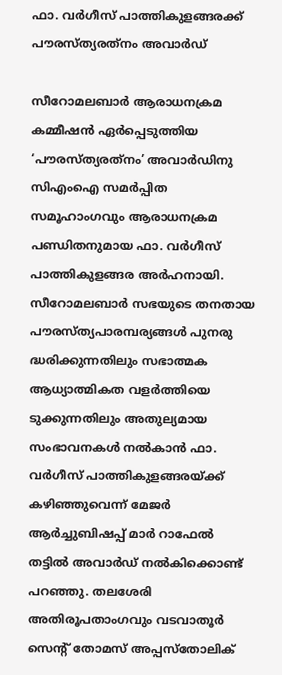ഫാ. വര്‍ഗീസ് പാത്തികുളങ്ങരക്ക് പൗരസ്ത്യരത്‌നം അവാർഡ്

സീറോമലബാര്‍ ആരാധനക്രമ കമ്മീഷന്‍ ഏര്‍പ്പെടുത്തിയ ‘പൗരസ്ത്യരത്‌നം’ അവാര്‍ഡിനു സിഎംഐ സമര്‍പ്പിത സമൂഹാംഗവും ആരാധനക്രമ പണ്ഡിതനുമായ ഫാ. വര്‍ഗീസ് പാത്തികുളങ്ങര അര്‍ഹനായി. സീറോമലബാര്‍ സഭയുടെ തനതായ പൗരസ്ത്യപാരമ്പര്യങ്ങള്‍ പുനരു ദ്ധരിക്കുന്നതിലും സഭാത്മക ആധ്യാത്മികത വളര്‍ത്തിയെ ടുക്കുന്നതിലും അതുല്യമായ സംഭാവനകള്‍ നല്‍കാന്‍ ഫാ. വര്‍ഗീസ് പാത്തികുളങ്ങരയ്ക്ക് കഴിഞ്ഞുവെന്ന് മേജര്‍ ആര്‍ച്ചുബിഷപ്പ് മാര്‍ റാഫേല്‍ തട്ടില്‍ അവാര്‍ഡ് നല്‍കിക്കൊണ്ട് പറഞ്ഞു. തലശേരി അതിരൂപതാംഗവും വടവാതൂര്‍ സെന്റ് തോമസ് അപ്പസ്‌തോലിക്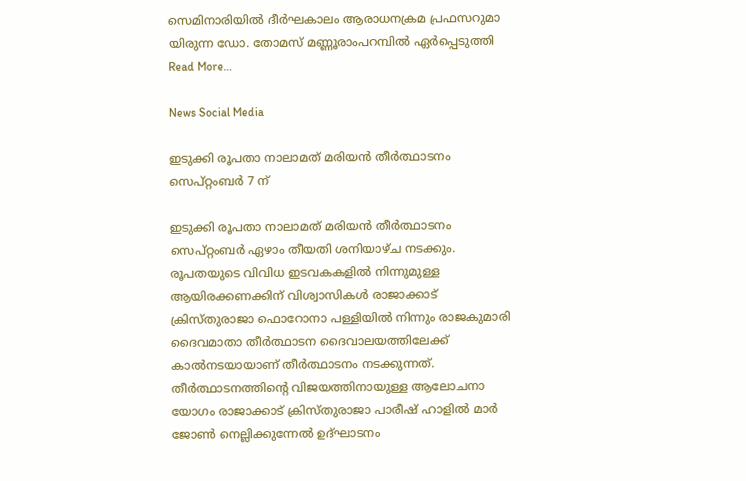സെമിനാരിയില്‍ ദീര്‍ഘകാലം ആരാധനക്രമ പ്രഫസറുമാ യിരുന്ന ഡോ. തോമസ് മണ്ണൂരാംപറമ്പില്‍ ഏര്‍പ്പെടുത്തി Read More…

News Social Media

ഇടുക്കി രൂപതാ നാലാമത് മരിയന്‍ തീര്‍ത്ഥാടനം സെപ്റ്റംബര്‍ 7 ന്

ഇടുക്കി രൂപതാ നാലാമത് മരിയന്‍ തീര്‍ത്ഥാടനം സെപ്റ്റംബര്‍ ഏഴാം തീയതി ശനിയാഴ്ച നടക്കും. രൂപതയുടെ വിവിധ ഇടവകകളില്‍ നിന്നുമുള്ള ആയിരക്കണക്കിന് വിശ്വാസികള്‍ രാജാക്കാട് ക്രിസ്തുരാജാ ഫൊറോനാ പള്ളിയില്‍ നിന്നും രാജകുമാരി ദൈവമാതാ തീര്‍ത്ഥാടന ദൈവാലയത്തിലേക്ക് കാല്‍നടയായാണ് തീര്‍ത്ഥാടനം നടക്കുന്നത്. തീര്‍ത്ഥാടനത്തിന്റെ വിജയത്തിനായുള്ള ആലോചനാ യോഗം രാജാക്കാട് ക്രിസ്തുരാജാ പാരീഷ് ഹാളില്‍ മാര്‍ ജോണ്‍ നെല്ലിക്കുന്നേല്‍ ഉദ്ഘാടനം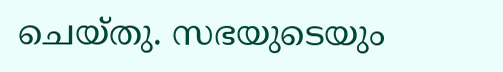ചെയ്തു. സഭയുടെയും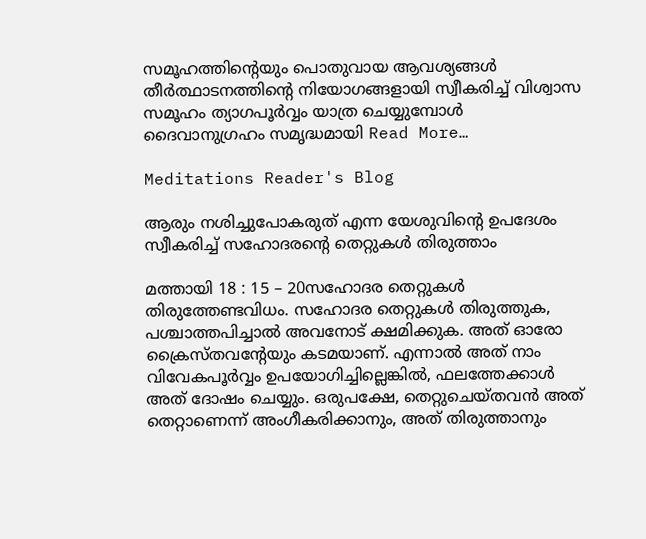സമൂഹത്തിന്റെയും പൊതുവായ ആവശ്യങ്ങള്‍ തീര്‍ത്ഥാടനത്തിന്റെ നിയോഗങ്ങളായി സ്വീകരിച്ച് വിശ്വാസ സമൂഹം ത്യാഗപൂര്‍വ്വം യാത്ര ചെയ്യുമ്പോള്‍ ദൈവാനുഗ്രഹം സമൃദ്ധമായി Read More…

Meditations Reader's Blog

ആരും നശിച്ചുപോകരുത് എന്ന യേശുവിന്റെ ഉപദേശം സ്വീകരിച്ച് സഹോദരന്റെ തെറ്റുകൾ തിരുത്താം

മത്തായി 18 : 15 – 20സഹോദര തെറ്റുകൾ തിരുത്തേണ്ടവിധം. സഹോദര തെറ്റുകൾ തിരുത്തുക, പശ്ചാത്തപിച്ചാൽ അവനോട് ക്ഷമിക്കുക. അത് ഓരോ ക്രൈസ്തവന്റേയും കടമയാണ്. എന്നാൽ അത് നാം വിവേകപൂർവ്വം ഉപയോഗിച്ചില്ലെങ്കിൽ, ഫലത്തേക്കാൾ അത് ദോഷം ചെയ്യും. ഒരുപക്ഷേ, തെറ്റുചെയ്തവൻ അത് തെറ്റാണെന്ന് അംഗീകരിക്കാനും, അത് തിരുത്താനും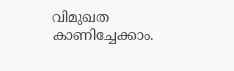വിമുഖത കാണിച്ചേക്കാം.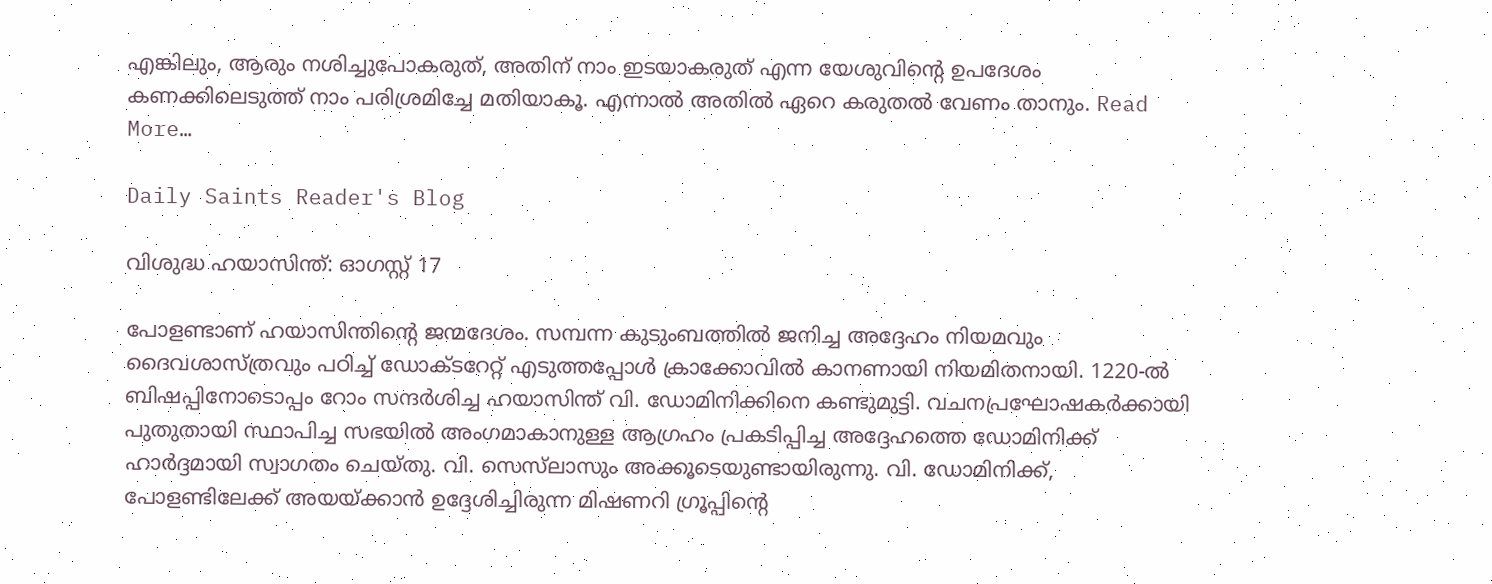എങ്കിലും, ആരും നശിച്ചുപോകരുത്, അതിന് നാം ഇടയാകരുത് എന്ന യേശുവിന്റെ ഉപദേശം കണക്കിലെടുത്ത് നാം പരിശ്രമിച്ചേ മതിയാകൂ. എന്നാൽ അതിൽ ഏറെ കരുതൽ വേണം താനും. Read More…

Daily Saints Reader's Blog

വിശുദ്ധ ഹയാസിന്ത്: ഓഗസ്റ്റ് 17

പോളണ്ടാണ് ഹയാസിന്തിന്റെ ജന്മദേശം. സമ്പന്ന കുടുംബത്തില്‍ ജനിച്ച അദ്ദേഹം നിയമവും ദൈവശാസ്ത്രവും പഠിച്ച് ഡോക്ടറേറ്റ് എടുത്തപ്പോള്‍ ക്രാക്കോവില്‍ കാനണായി നിയമിതനായി. 1220-ല്‍ ബിഷപ്പിനോടൊപ്പം റോം സന്ദര്‍ശിച്ച ഹയാസിന്ത് വി. ഡോമിനിക്കിനെ കണ്ടുമുട്ടി. വചനപ്രഘോഷകര്‍ക്കായി പുതുതായി സ്ഥാപിച്ച സഭയില്‍ അംഗമാകാനുള്ള ആഗ്രഹം പ്രകടിപ്പിച്ച അദ്ദേഹത്തെ ഡോമിനിക്ക് ഹാര്‍ദ്ദമായി സ്വാഗതം ചെയ്തു. വി. സെസ്‌ലാസും അക്കൂടെയുണ്ടായിരുന്നു. വി. ഡോമിനിക്ക്, പോളണ്ടിലേക്ക് അയയ്ക്കാന്‍ ഉദ്ദേശിച്ചിരുന്ന മിഷണറി ഗ്രൂപ്പിന്റെ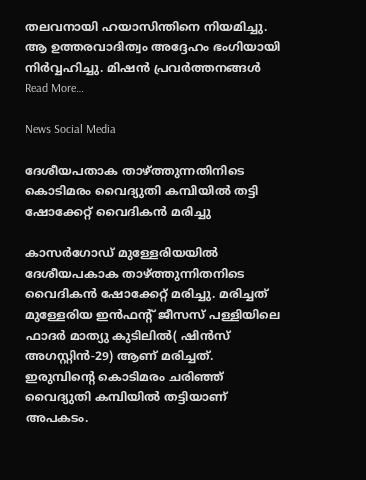തലവനായി ഹയാസിന്തിനെ നിയമിച്ചു. ആ ഉത്തരവാദിത്വം അദ്ദേഹം ഭംഗിയായി നിര്‍വ്വഹിച്ചു. മിഷന്‍ പ്രവര്‍ത്തനങ്ങള്‍ Read More…

News Social Media

ദേശീയപതാക താഴ്ത്തുന്നതിനിടെ കൊടിമരം വൈദ്യുതി കമ്പിയില്‍ തട്ടി ഷോക്കേറ്റ് വൈദികന്‍ മരിച്ചു

കാസർഗോഡ് മുള്ളേരിയയിൽ ദേശീയപകാക താഴ്ത്തുന്നിതനിടെ വൈദികൻ ഷോക്കേറ്റ് മരിച്ചു. മരിച്ചത് മുള്ളേരിയ ഇൻഫന്റ് ജീസസ് പള്ളിയിലെ ഫാദർ മാത്യു കുടിലിൽ( ഷിന്‍സ് അഗസ്റ്റിന്‍-29) ആണ് മരിച്ചത്. ഇരുമ്പിന്റെ കൊടിമരം ചരിഞ്ഞ് വൈദ്യുതി കമ്പിയിൽ തട്ടിയാണ് അപകടം.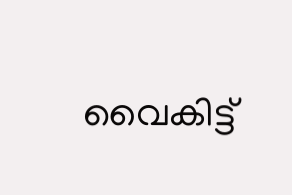വൈകിട്ട്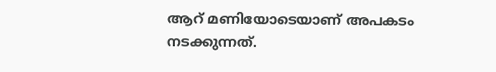ആറ് മണിയോടെയാണ് അപകടം നടക്കുന്നത്.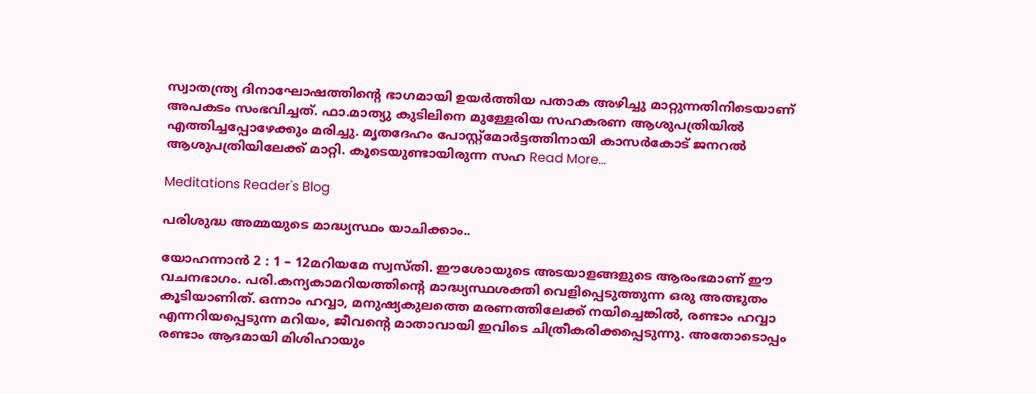സ്വാതന്ത്ര്യ ദിനാഘോഷത്തിന്റെ ഭാഗമായി ഉയർത്തിയ പതാക അഴിച്ചു മാറ്റുന്നതിനിടെയാണ് അപകടം സംഭവിച്ചത്. ഫാ.മാത്യു കുടിലിനെ മുള്ളേരിയ സഹകരണ ആശുപത്രിയിൽ എത്തിച്ചപ്പോഴേക്കും മരിച്ചു. മൃതദേഹം പോസ്റ്റ്‌മോർട്ടത്തിനായി കാസർകോട് ജനറൽ ആശുപത്രിയിലേക്ക് മാറ്റി. കൂടെയുണ്ടായിരുന്ന സഹ Read More…

Meditations Reader's Blog

പരിശുദ്ധ അമ്മയുടെ മാദ്ധ്യസ്ഥം യാചിക്കാം..

യോഹന്നാൻ 2 : 1 – 12മറിയമേ സ്വസ്തി. ഈശോയുടെ അടയാളങ്ങളുടെ ആരംഭമാണ് ഈ വചനഭാഗം. പരി.കന്യകാമറിയത്തിന്റെ മാദ്ധ്യസ്ഥശക്തി വെളിപ്പെടുത്തുന്ന ഒരു അത്ഭുതം കൂടിയാണിത്. ഒന്നാം ഹവ്വാ, മനുഷ്യകുലത്തെ മരണത്തിലേക്ക് നയിച്ചെങ്കിൽ, രണ്ടാം ഹവ്വാ എന്നറിയപ്പെടുന്ന മറിയം, ജീവന്റെ മാതാവായി ഇവിടെ ചിത്രീകരിക്കപ്പെടുന്നു. അതോടൊപ്പം രണ്ടാം ആദമായി മിശിഹായും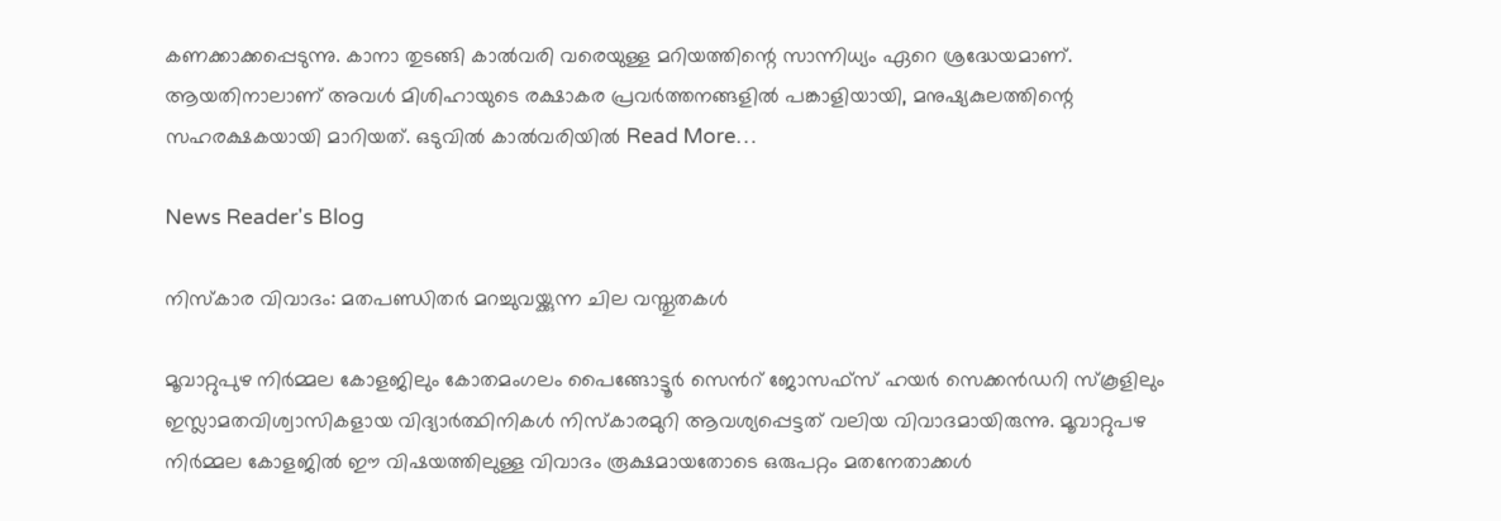കണക്കാക്കപ്പെടുന്നു. കാനാ തുടങ്ങി കാൽവരി വരെയുള്ള മറിയത്തിന്റെ സാന്നിധ്യം ഏറെ ശ്രദ്ധേയമാണ്. ആയതിനാലാണ് അവൾ മിശിഹായുടെ രക്ഷാകര പ്രവർത്തനങ്ങളിൽ പങ്കാളിയായി, മനുഷ്യകുലത്തിന്റെ സഹരക്ഷകയായി മാറിയത്. ഒടുവിൽ കാൽവരിയിൽ Read More…

News Reader's Blog

നിസ്കാര വിവാദം: മതപണ്ഡിതര്‍ മറച്ചുവയ്ക്കുന്ന ചില വസ്തുതകള്‍

മൂവാറ്റുപുഴ നിര്‍മ്മല കോളജിലും കോതമംഗലം പൈങ്ങോട്ടൂര്‍ സെന്‍റ് ജോസഫ്സ് ഹയര്‍ സെക്കന്‍ഡറി സ്കൂളിലും ഇസ്ലാമതവിശ്വാസികളായ വിദ്യാര്‍ത്ഥിനികള്‍ നിസ്കാരമുറി ആവശ്യപ്പെട്ടത് വലിയ വിവാദമായിരുന്നു. മൂവാറ്റുപഴ നിര്‍മ്മല കോളജില്‍ ഈ വിഷയത്തിലുള്ള വിവാദം രൂക്ഷമായതോടെ ഒരുപറ്റം മതനേതാക്കള്‍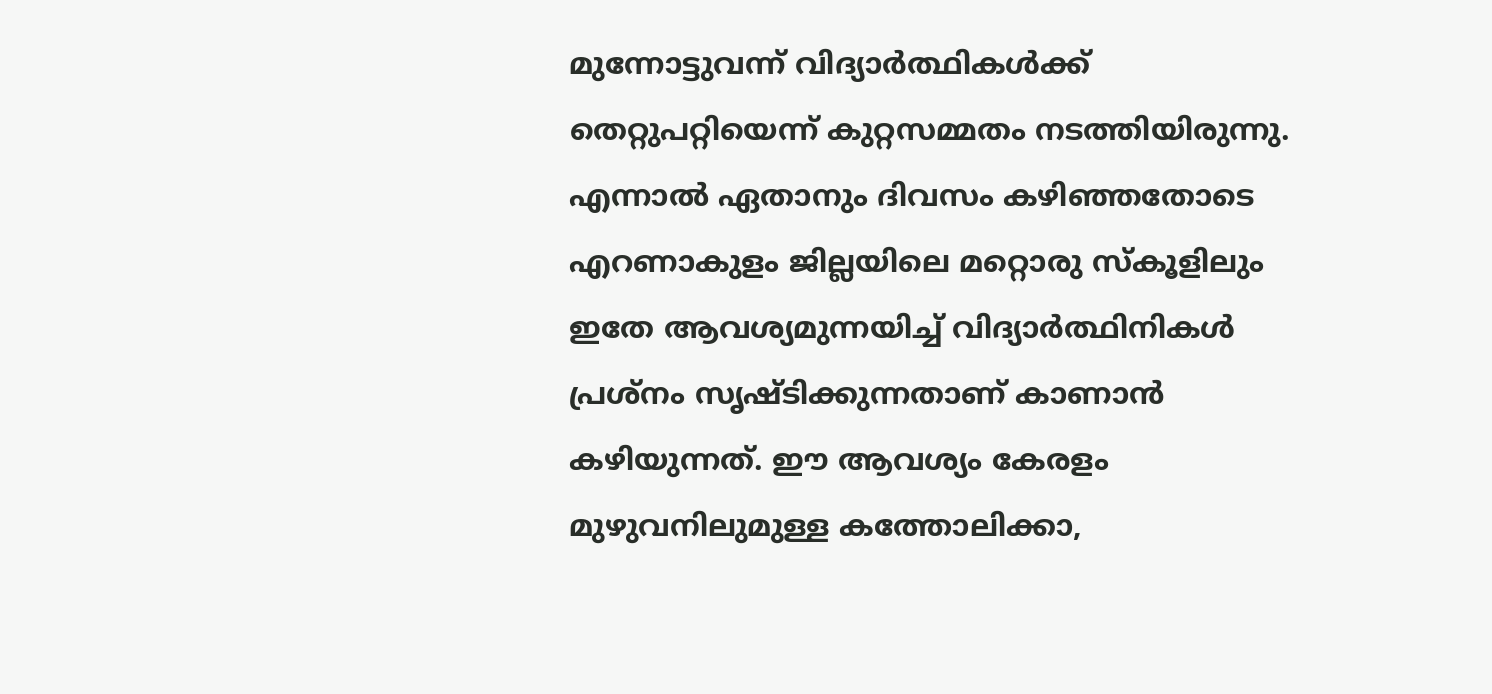മുന്നോട്ടുവന്ന് വിദ്യാര്‍ത്ഥികള്‍ക്ക് തെറ്റുപറ്റിയെന്ന് കുറ്റസമ്മതം നടത്തിയിരുന്നു. എന്നാല്‍ ഏതാനും ദിവസം കഴിഞ്ഞതോടെ എറണാകുളം ജില്ലയിലെ മറ്റൊരു സ്കൂളിലും ഇതേ ആവശ്യമുന്നയിച്ച് വിദ്യാര്‍ത്ഥിനികള്‍ പ്രശ്നം സൃഷ്ടിക്കുന്നതാണ് കാണാന്‍ കഴിയുന്നത്. ഈ ആവശ്യം കേരളം മുഴുവനിലുമുള്ള കത്തോലിക്കാ,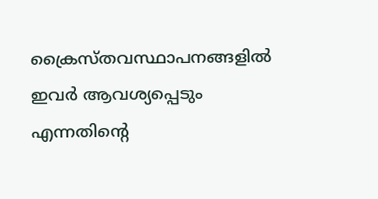ക്രൈസ്തവസ്ഥാപനങ്ങളില്‍ ഇവര്‍ ആവശ്യപ്പെടും എന്നതിന്‍റെ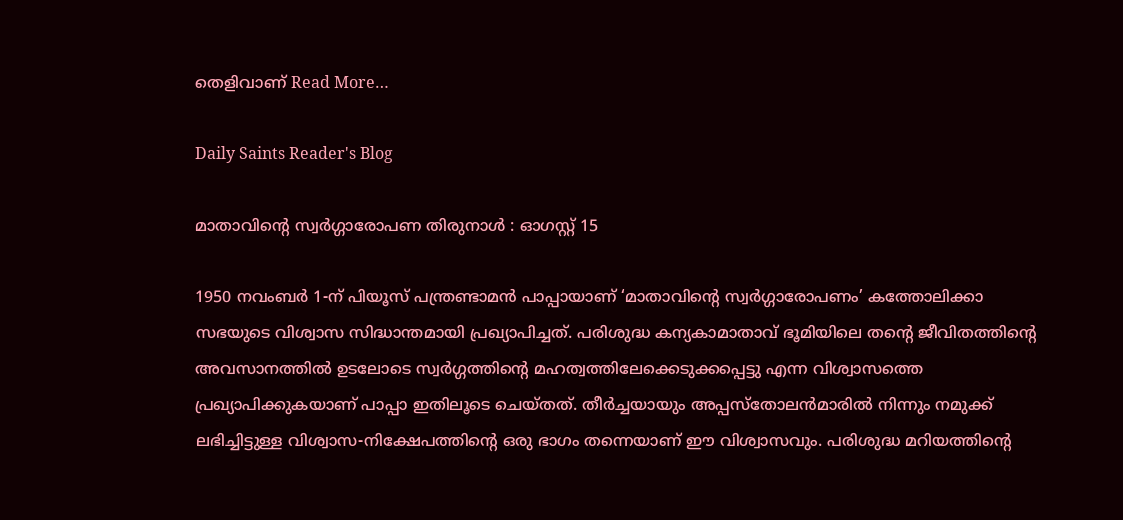തെളിവാണ് Read More…

Daily Saints Reader's Blog

മാതാവിന്റെ സ്വര്‍ഗ്ഗാരോപണ തിരുനാള്‍ : ഓഗസ്റ്റ് 15

1950 നവംബര്‍ 1-ന് പിയൂസ് പന്ത്രണ്ടാമന്‍ പാപ്പായാണ് ‘മാതാവിന്റെ സ്വര്‍ഗ്ഗാരോപണം’ കത്തോലിക്കാ സഭയുടെ വിശ്വാസ സിദ്ധാന്തമായി പ്രഖ്യാപിച്ചത്. പരിശുദ്ധ കന്യകാമാതാവ് ഭൂമിയിലെ തന്റെ ജീവിതത്തിന്റെ അവസാനത്തില്‍ ഉടലോടെ സ്വര്‍ഗ്ഗത്തിന്റെ മഹത്വത്തിലേക്കെടുക്കപ്പെട്ടു എന്ന വിശ്വാസത്തെ പ്രഖ്യാപിക്കുകയാണ് പാപ്പാ ഇതിലൂടെ ചെയ്തത്. തീര്‍ച്ചയായും അപ്പസ്തോലന്‍മാരില്‍ നിന്നും നമുക്ക് ലഭിച്ചിട്ടുള്ള വിശ്വാസ-നിക്ഷേപത്തിന്റെ ഒരു ഭാഗം തന്നെയാണ് ഈ വിശ്വാസവും. പരിശുദ്ധ മറിയത്തിന്റെ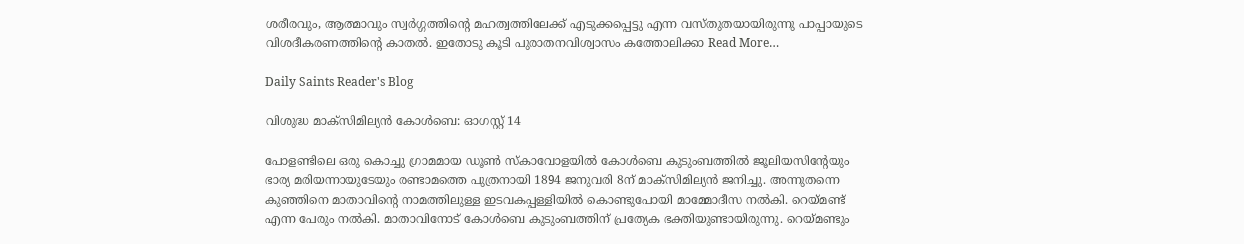ശരീരവും, ആത്മാവും സ്വര്‍ഗ്ഗത്തിന്റെ മഹത്വത്തിലേക്ക് എടുക്കപ്പെട്ടു എന്ന വസ്തുതയായിരുന്നു പാപ്പായുടെ വിശദീകരണത്തിന്റെ കാതല്‍. ഇതോടു കൂടി പുരാതനവിശ്വാസം കത്തോലിക്കാ Read More…

Daily Saints Reader's Blog

വിശുദ്ധ മാക്സിമില്യൻ കോൾബെ: ഓഗസ്റ്റ് 14

പോളണ്ടിലെ ഒരു കൊച്ചു ഗ്രാമമായ ഡൂൺ സ്കാവോളയിൽ കോൾബെ കുടുംബത്തിൽ ജൂലിയസിന്റേയും ഭാര്യ മരിയന്നായുടേയും രണ്ടാമത്തെ പുത്രനായി 1894 ജനുവരി 8ന് മാക്സിമില്യൻ ജനിച്ചു. അന്നുതന്നെ കുഞ്ഞിനെ മാതാവിന്റെ നാമത്തിലുള്ള ഇടവകപ്പള്ളിയിൽ കൊണ്ടുപോയി മാമ്മോദീസ നൽകി. റെയ്മണ്ട് എന്ന പേരും നൽകി. മാതാവിനോട് കോൾബെ കുടുംബത്തിന് പ്രത്യേക ഭക്തിയുണ്ടായിരുന്നു. റെയ്മണ്ടും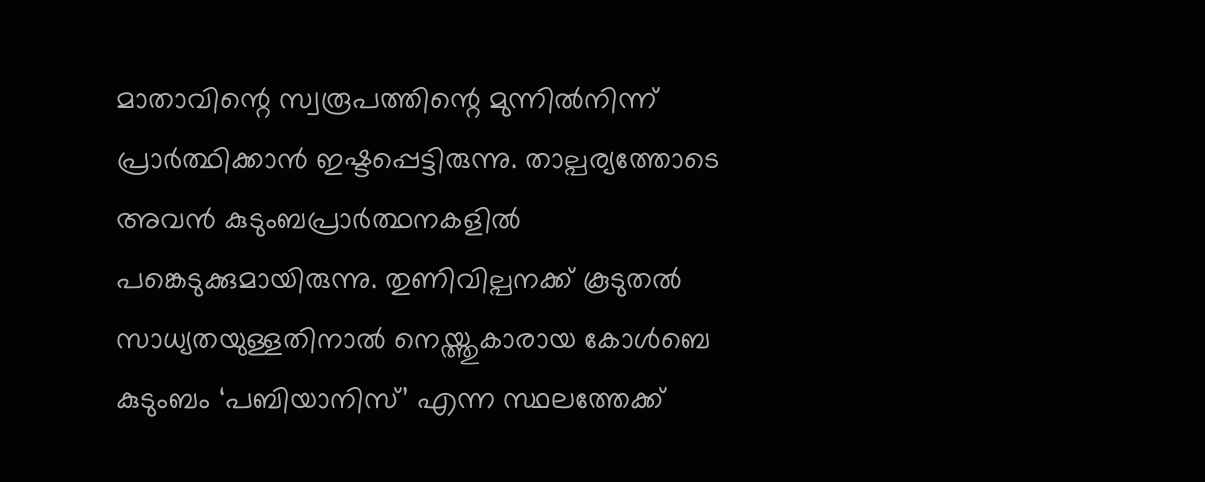മാതാവിന്റെ സ്വരൂപത്തിന്റെ മുന്നിൽനിന്ന് പ്രാർത്ഥിക്കാൻ ഇഷ്ടപ്പെട്ടിരുന്നു. താല്പര്യത്തോടെ അവൻ കുടുംബപ്രാർത്ഥനകളിൽ പങ്കെടുക്കുമായിരുന്നു. തുണിവില്പനക്ക് കൂടുതൽ സാധ്യതയുള്ളതിനാൽ നെയ്ത്തുകാരായ കോൾബെ കുടുംബം ‘പബിയാനിസ്’ എന്ന സ്ഥലത്തേക്ക്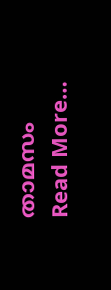താമസം Read More…